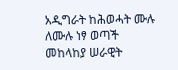አዲግራት ከሕወሓት ሙሉ ለሙሉ ነፃ ወጣች
መከላከያ ሠራዊት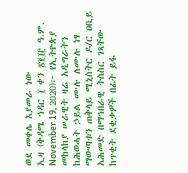ወደ መቀሌ እያመራ ነው
ኢዛ (ቅዳሜ ኅዳር ፲ ቀን ፳፻፲፫ ዓ.ም. November 19, 2020)፦ የኢትዮጵያ መከላከያ ሠራዊት ዛሬ አዲግራትን ከሕወሓት ኃይል ሙሉ ለሙሉ ነፃ ማውጣቱን ጠቅላይ ሚኒስትር ዶ/ር ዐቢይ አሕመድ በማኅበራዊ ትስስር ገጻቸው ከጥቂት ደቂቃዎች በፊት ይፋ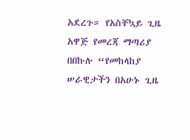አደረጉ። የአስቸኳይ ጊዜ አዋጅ የመረጃ ማጣሪያ በበኩሉ “የመከላከያ ሠራዊታችን በአሁኑ ጊዜ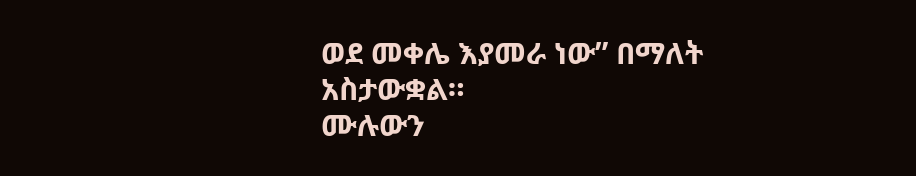ወደ መቀሌ እያመራ ነው” በማለት አስታውቋል።
ሙሉውን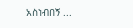አስነብበኝ ...